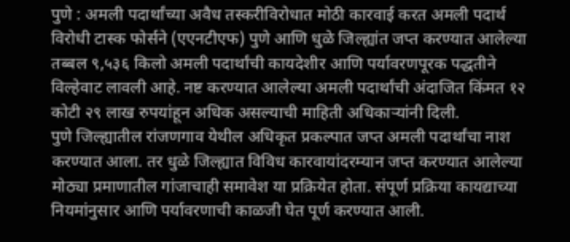पुणे : अमली पदार्थांच्या अवैध तस्करीविरोधात मोठी कारवाई करत अमली पदार्थ विरोधी टास्क फोर्सने (एएनटीएफ) पुणे आणि धुळे जिल्ह्यांत जप्त करण्यात आलेल्या तब्बल ९,५३६ किलो अमली पदार्थांची कायदेशीर आणि पर्यावरणपूरक पद्धतीने विल्हेवाट लावली आहे. नष्ट करण्यात आलेल्या अमली पदार्थांची अंदाजित किंमत १२ कोटी २९ लाख रुपयांहून अधिक असल्याची माहिती अधिकाऱ्यांनी दिली.
पुणे जिल्ह्यातील रांजणगाव येथील अधिकृत प्रकल्पात जप्त अमली पदार्थांचा नाश करण्यात आला. तर धुळे जिल्ह्यात विविध कारवायांदरम्यान जप्त करण्यात आलेल्या मोठ्या प्रमाणातील गांजाचाही समावेश या प्रक्रियेत होता. संपूर्ण प्रक्रिया कायद्याच्या नियमांनुसार आणि पर्यावरणाची काळजी घेत पूर्ण करण्यात आली.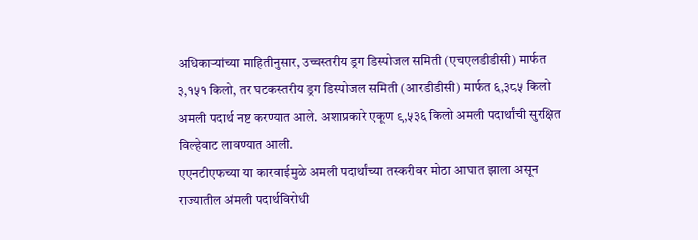अधिकाऱ्यांच्या माहितीनुसार, उच्चस्तरीय ड्रग डिस्पोजल समिती (एचएलडीडीसी) मार्फत ३,१५१ किलो, तर घटकस्तरीय ड्रग डिस्पोजल समिती (आरडीडीसी) मार्फत ६,३८५ किलो अमली पदार्थ नष्ट करण्यात आले. अशाप्रकारे एकूण ९,५३६ किलो अमली पदार्थांची सुरक्षित विल्हेवाट लावण्यात आली.
एएनटीएफच्या या कारवाईमुळे अमली पदार्थांच्या तस्करीवर मोठा आघात झाला असून राज्यातील अंमली पदार्थविरोधी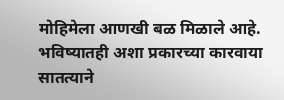मोहिमेला आणखी बळ मिळाले आहे. भविष्यातही अशा प्रकारच्या कारवाया सातत्याने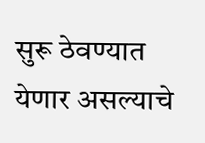सुरू ठेवण्यात येणार असल्याचे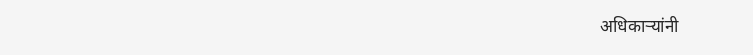अधिकाऱ्यांनी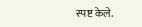स्पष्ट केले.